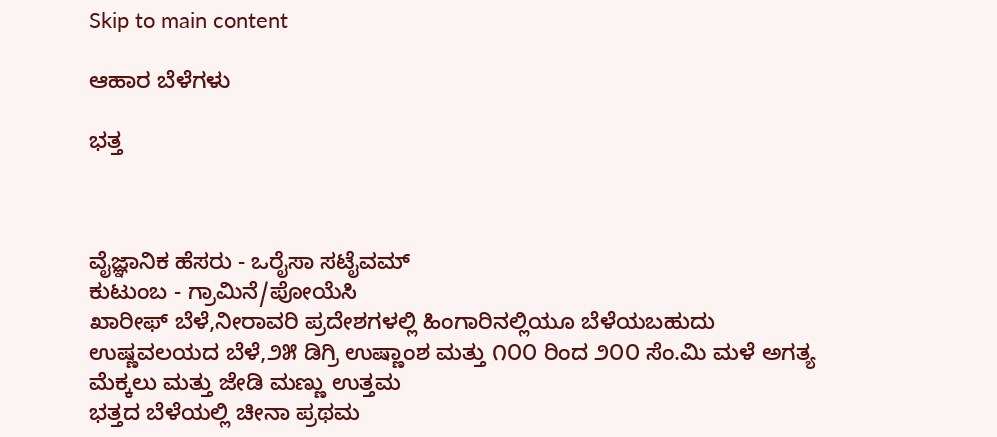Skip to main content

ಆಹಾರ ಬೆಳೆಗಳು

ಭತ್ತ



ವೈಜ್ಞಾನಿಕ ಹೆಸರು - ಒರೈಸಾ ಸಟೈವಮ್
ಕುಟುಂಬ - ಗ್ರಾಮಿನೆ/ಪೋಯೆಸಿ
ಖಾರೀಫ್ ಬೆಳೆ,ನೀರಾವರಿ ಪ್ರದೇಶಗಳಲ್ಲಿ ಹಿಂಗಾರಿನಲ್ಲಿಯೂ ಬೆಳೆಯಬಹುದು
ಉಷ್ಣವಲಯದ ಬೆಳೆ,೨೫ ಡಿಗ್ರಿ ಉಷ್ಣಾಂಶ ಮತ್ತು ೧೦೦ ರಿಂದ ೨೦೦ ಸೆಂ.ಮಿ ಮಳೆ ಅಗತ್ಯ
ಮೆಕ್ಕಲು ಮತ್ತು ಜೇಡಿ ಮಣ್ಣು ಉತ್ತಮ
ಭತ್ತದ ಬೆಳೆಯಲ್ಲಿ ಚೀನಾ ಪ್ರಥಮ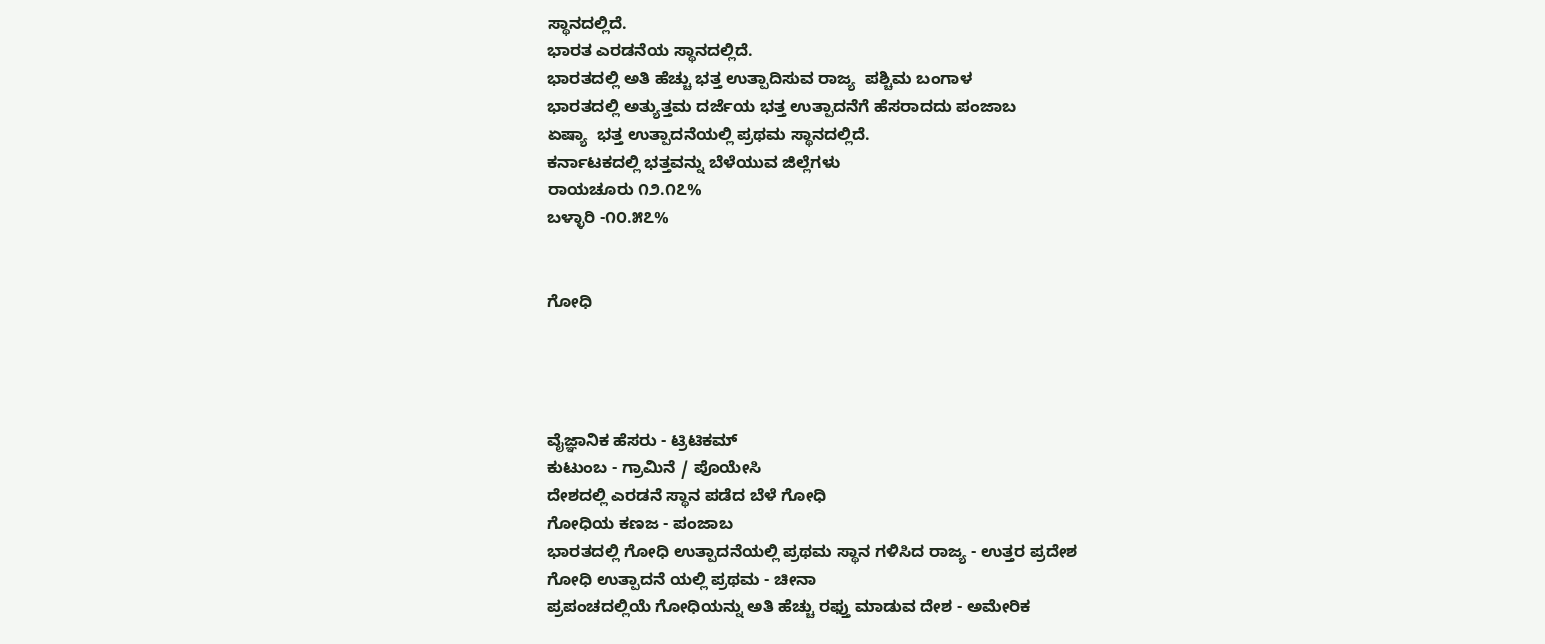ಸ್ಥಾನದಲ್ಲಿದೆ.
ಭಾರತ ಎರಡನೆಯ ಸ್ಥಾನದಲ್ಲಿದೆ.
ಭಾರತದಲ್ಲಿ ಅತಿ ಹೆಚ್ಚು ಭತ್ತ ಉತ್ಪಾದಿಸುವ ರಾಜ್ಯ  ಪಶ್ಚಿಮ ಬಂಗಾಳ
ಭಾರತದಲ್ಲಿ ಅತ್ಯುತ್ತಮ ದರ್ಜೆಯ ಭತ್ತ ಉತ್ಪಾದನೆಗೆ ಹೆಸರಾದದು ಪಂಜಾಬ
ಏಷ್ಯಾ  ಭತ್ತ ಉತ್ಪಾದನೆಯಲ್ಲಿ ಪ್ರಥಮ ಸ್ಥಾನದಲ್ಲಿದೆ.
ಕರ್ನಾಟಕದಲ್ಲಿ ಭತ್ತವನ್ನು ಬೆಳೆಯುವ ಜಿಲ್ಲೆಗಳು
ರಾಯಚೂರು ೧೨.೧೭%
ಬಳ್ಳಾರಿ -೧೦.೫೭%


ಗೋಧಿ




ವೈಜ್ಞಾನಿಕ ಹೆಸರು - ಟ್ರಿಟಿಕಮ್
ಕುಟುಂಬ - ಗ್ರಾಮಿನೆ / ಪೊಯೇಸಿ
ದೇಶದಲ್ಲಿ ಎರಡನೆ ಸ್ಥಾನ ಪಡೆದ ಬೆಳೆ ಗೋಧಿ
ಗೋಧಿಯ ಕಣಜ - ಪಂಜಾಬ
ಭಾರತದಲ್ಲಿ ಗೋಧಿ ಉತ್ಪಾದನೆಯಲ್ಲಿ ಪ್ರಥಮ ಸ್ಥಾನ ಗಳಿಸಿದ ರಾಜ್ಯ - ಉತ್ತರ ಪ್ರದೇಶ
ಗೋಧಿ ಉತ್ಪಾದನೆ ಯಲ್ಲಿ ಪ್ರಥಮ - ಚೀನಾ
ಪ್ರಪಂಚದಲ್ಲಿಯೆ ಗೋಧಿಯನ್ನು ಅತಿ ಹೆಚ್ಚು ರಫ್ತು ಮಾಡುವ ದೇಶ - ಅಮೇರಿಕ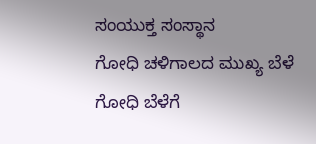ಸಂಯುಕ್ತ ಸಂಸ್ಥಾನ
ಗೋಧಿ ಚಳಿಗಾಲದ ಮುಖ್ಯ ಬೆಳೆ
ಗೋಧಿ ಬೆಳೆಗೆ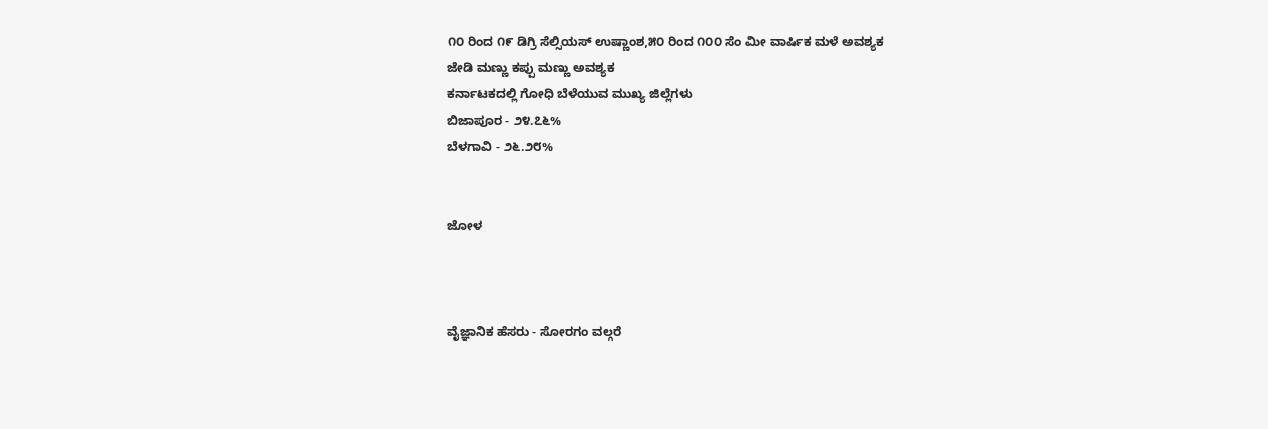೧೦ ರಿಂದ ೧೯ ಡಿಗ್ರಿ ಸೆಲ್ಸಿಯಸ್ ಉಷ್ಣಾಂಶ,೫೦ ರಿಂದ ೧೦೦ ಸೆಂ ಮೀ ವಾರ್ಷಿಕ ಮಳೆ ಅವಶ್ಯಕ
ಜೇಡಿ ಮಣ್ಣು ಕಪ್ಪು ಮಣ್ಣು ಅವಶ್ಯಕ
ಕರ್ನಾಟಕದಲ್ಲಿ ಗೋಧಿ ಬೆಳೆಯುವ ಮುಖ್ಯ ಜಿಲ್ಲೆಗಳು
ಬಿಜಾಪೂರ - ೨೪.೭೬%
ಬೆಳಗಾವಿ - ೨೬.೨೮%


ಜೋಳ



ವೈಜ್ಞಾನಿಕ ಹೆಸರು - ಸೋರಗಂ ವಲ್ಗರೆ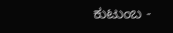ಕುಟುಂಬ -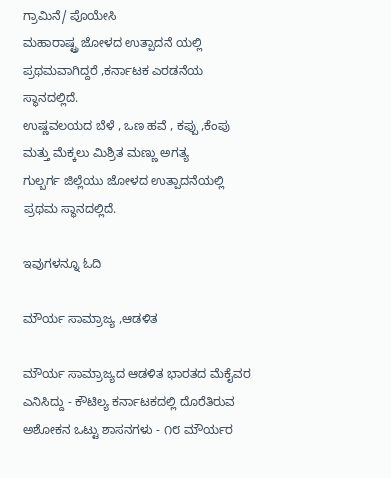ಗ್ರಾಮಿನೆ/ ಪೊಯೇಸಿ
ಮಹಾರಾಷ್ಟ್ರ ಜೋಳದ ಉತ್ಪಾದನೆ ಯಲ್ಲಿ  ಪ್ರಥಮವಾಗಿದ್ದರೆ ,ಕರ್ನಾಟಕ ಎರಡನೆಯ ಸ್ಥಾನದಲ್ಲಿದೆ.
ಉಷ್ಣವಲಯದ ಬೆಳೆ , ಒಣ ಹವೆ , ಕಪ್ಪು ,ಕೆಂಪು ಮತ್ತು ಮೆಕ್ಕಲು ಮಿಶ್ರಿತ ಮಣ್ಣು ಅಗತ್ಯ
ಗುಲ್ಬರ್ಗ ಜಿಲ್ಲೆಯು ಜೋಳದ ಉತ್ಪಾದನೆಯಲ್ಲಿ ಪ್ರಥಮ ಸ್ಥಾನದಲ್ಲಿದೆ.

ಇವುಗಳನ್ನೂ ಓದಿ

ಮೌರ್ಯ ಸಾಮ್ರಾಜ್ಯ ,ಆಡಳಿತ

ಮೌರ್ಯ ಸಾಮ್ರಾಜ್ಯದ ಆಡಳಿತ ಭಾರತದ ಮೆಕೈವರ ಎನಿಸಿದ್ದು - ಕೌಟಿಲ್ಯ ಕರ್ನಾಟಕದಲ್ಲಿ ದೊರೆತಿರುವ ಅಶೋಕನ ಒಟ್ಟು ಶಾಸನಗಳು - ೧೮ ಮೌರ್ಯರ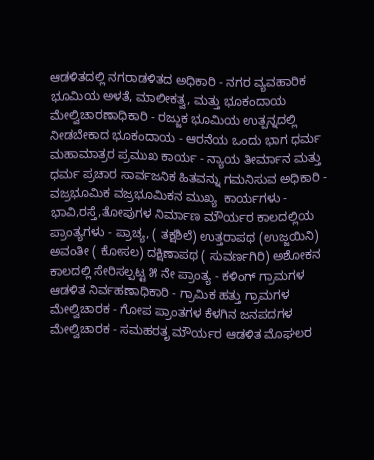ಆಡಳಿತದಲ್ಲಿ ನಗರಾಡಳಿತದ ಅಧಿಕಾರಿ - ನಗರ ವ್ಯವಹಾರಿಕ ಭೂಮಿಯ ಅಳತೆ, ಮಾಲೀಕತ್ವ, ಮತ್ತು ಭೂಕಂದಾಯ ಮೇಲ್ವಿಚಾರಣಾಧಿಕಾರಿ - ರಜ್ಜುಕ ಭೂಮಿಯ ಉತ್ಪನ್ನದಲ್ಲಿ ನೀಡಬೇಕಾದ ಭೂಕಂದಾಯ - ಆರನೆಯ ಒಂದು ಭಾಗ ಧರ್ಮ ಮಹಾಮಾತ್ರರ ಪ್ರಮುಖ ಕಾರ್ಯ - ನ್ಯಾಯ ತೀರ್ಮಾನ ಮತ್ತು ಧರ್ಮ ಪ್ರಚಾರ ಸಾರ್ವಜನಿಕ ಹಿತವನ್ನು ಗಮನಿಸುವ ಅಧಿಕಾರಿ - ವಜ್ರಭೂಮಿಕ ವಜ್ರಭೂಮಿಕನ ಮುಖ್ಯ  ಕಾರ್ಯಗಳು - ಭಾವಿ,ರಸ್ತೆ,ತೋಪುಗಳ ನಿರ್ಮಾಣ ಮೌರ್ಯರ ಕಾಲದಲ್ಲಿಯ ಪ್ರಾಂತ್ಯಗಳು - ಪ್ರಾಚ್ಯ, ( ತಕ್ಷಶಿಲೆ) ಉತ್ತರಾಪಥ (ಉಜ್ಜಯಿನಿ) ಅವಂತೀ ( ಕೋಸಲ) ದಕ್ಷಿಣಾಪಥ ( ಸುವರ್ಣಗಿರಿ) ಅಶೋಕನ ಕಾಲದಲ್ಲಿ ಸೇರಿಸಲ್ಪಟ್ಟ ೫ ನೇ ಪ್ರಾಂತ್ಯ - ಕಳಿಂಗ್ ಗ್ರಾಮಗಳ ಆಡಳಿತ ನಿರ್ವಹಣಾಧಿಕಾರಿ - ಗ್ರಾಮಿಕ ಹತ್ತು ಗ್ರಾಮಗಳ ಮೇಲ್ವಿಚಾರಕ - ಗೋಪ ಪ್ರಾಂತಗಳ ಕೆಳಗಿನ ಜನಪದಗಳ ಮೇಲ್ವಿಚಾರಕ - ಸಮಹರತೃ ಮೌರ್ಯರ ಆಡಳಿತ ಮೊಘಲರ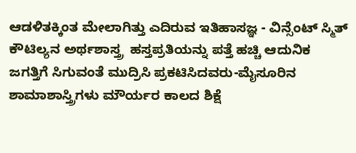ಆಡಳಿತಕ್ಕಿಂತ ಮೇಲಾಗಿತ್ತು ಎದಿರುವ ಇತಿಹಾಸಜ್ಞ - ವಿನ್ಸೆಂಟ್ ಸ್ಮಿತ್ ಕೌಟಿಲ್ಯನ ಅರ್ಥಶಾಸ್ತ್ರ  ಹಸ್ತಪ್ರತಿಯನ್ನು ಪತ್ತೆ ಹಚ್ಚಿ ಆದುನಿಕ ಜಗತ್ತಿಗೆ ಸಿಗುವಂತೆ ಮುದ್ರಿಸಿ ಪ್ರಕಟಿಸಿದವರು-ಮೈಸೂರಿನ ಶಾಮಾಶಾಸ್ತ್ರಿಗಳು ಮೌರ್ಯರ ಕಾಲದ ಶಿಕ್ಷೆ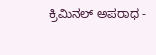ಕ್ರಿಮಿನಲ್ ಅಪರಾಧ -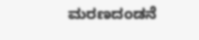ಮರಣದಂಡನೆ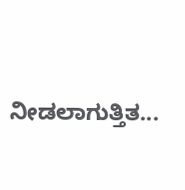ನೀಡಲಾಗುತ್ತಿತ...